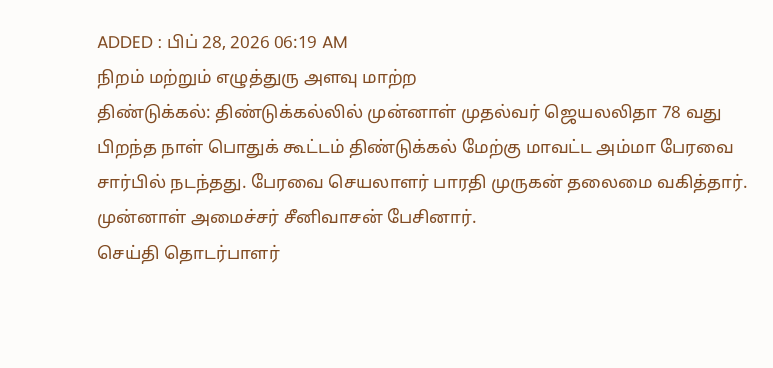ADDED : பிப் 28, 2026 06:19 AM
நிறம் மற்றும் எழுத்துரு அளவு மாற்ற
திண்டுக்கல்: திண்டுக்கல்லில் முன்னாள் முதல்வர் ஜெயலலிதா 78 வது பிறந்த நாள் பொதுக் கூட்டம் திண்டுக்கல் மேற்கு மாவட்ட அம்மா பேரவை சார்பில் நடந்தது. பேரவை செயலாளர் பாரதி முருகன் தலைமை வகித்தார். முன்னாள் அமைச்சர் சீனிவாசன் பேசினார்.
செய்தி தொடர்பாளர்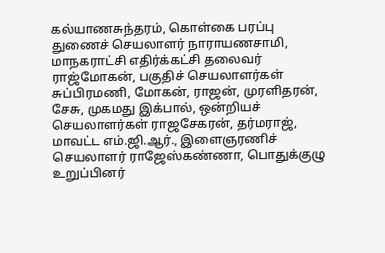கல்யாணசுந்தரம், கொள்கை பரப்பு துணைச் செயலாளர் நாராயணசாமி, மாநகராட்சி எதிர்க்கட்சி தலைவர் ராஜ்மோகன், பகுதிச் செயலாளர்கள் சுப்பிரமணி, மோகன், ராஜன், முரளிதரன், சேசு, முகமது இக்பால், ஒன்றியச் செயலாளர்கள் ராஜசேகரன், தர்மராஜ், மாவட்ட எம்.ஜி.ஆர்., இளைஞரணிச் செயலாளர் ராஜேஸ்கண்ணா, பொதுக்குழு உறுப்பினர்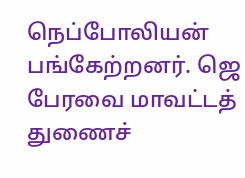நெப்போலியன் பங்கேற்றனர். ஜெ பேரவை மாவட்டத் துணைச்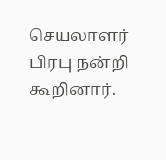செயலாளர் பிரபு நன்றி கூறினார்.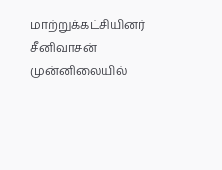மாற்றுக்கட்சியினர் சீனிவாசன் முன்னிலையில்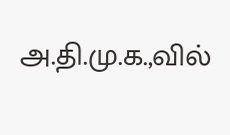அ.தி.மு.க.,வில்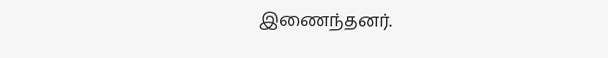இணைந்தனர்.